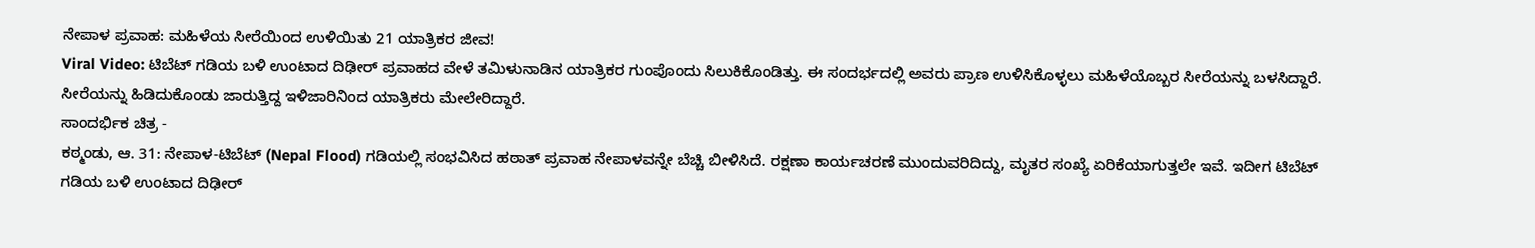ನೇಪಾಳ ಪ್ರವಾಹ: ಮಹಿಳೆಯ ಸೀರೆಯಿಂದ ಉಳಿಯಿತು 21 ಯಾತ್ರಿಕರ ಜೀವ!
Viral Video: ಟಿಬೆಟ್ ಗಡಿಯ ಬಳಿ ಉಂಟಾದ ದಿಢೀರ್ ಪ್ರವಾಹದ ವೇಳೆ ತಮಿಳುನಾಡಿನ ಯಾತ್ರಿಕರ ಗುಂಪೊಂದು ಸಿಲುಕಿಕೊಂಡಿತ್ತು. ಈ ಸಂದರ್ಭದಲ್ಲಿ ಅವರು ಪ್ರಾಣ ಉಳಿಸಿಕೊಳ್ಳಲು ಮಹಿಳೆಯೊಬ್ಬರ ಸೀರೆಯನ್ನು ಬಳಸಿದ್ದಾರೆ. ಸೀರೆಯನ್ನು ಹಿಡಿದುಕೊಂಡು ಜಾರುತ್ತಿದ್ದ ಇಳಿಜಾರಿನಿಂದ ಯಾತ್ರಿಕರು ಮೇಲೇರಿದ್ದಾರೆ.
ಸಾಂದರ್ಭಿಕ ಚಿತ್ರ -
ಕಠ್ಮಂಡು, ಆ. 31: ನೇಪಾಳ-ಟಿಬೆಟ್ (Nepal Flood) ಗಡಿಯಲ್ಲಿ ಸಂಭವಿಸಿದ ಹಠಾತ್ ಪ್ರವಾಹ ನೇಪಾಳವನ್ನೇ ಬೆಚ್ಚಿ ಬೀಳಿಸಿದೆ. ರಕ್ಷಣಾ ಕಾರ್ಯಚರಣೆ ಮುಂದುವರಿದಿದ್ದು, ಮೃತರ ಸಂಖ್ಯೆ ಏರಿಕೆಯಾಗುತ್ತಲೇ ಇವೆ. ಇದೀಗ ಟಿಬೆಟ್ ಗಡಿಯ ಬಳಿ ಉಂಟಾದ ದಿಢೀರ್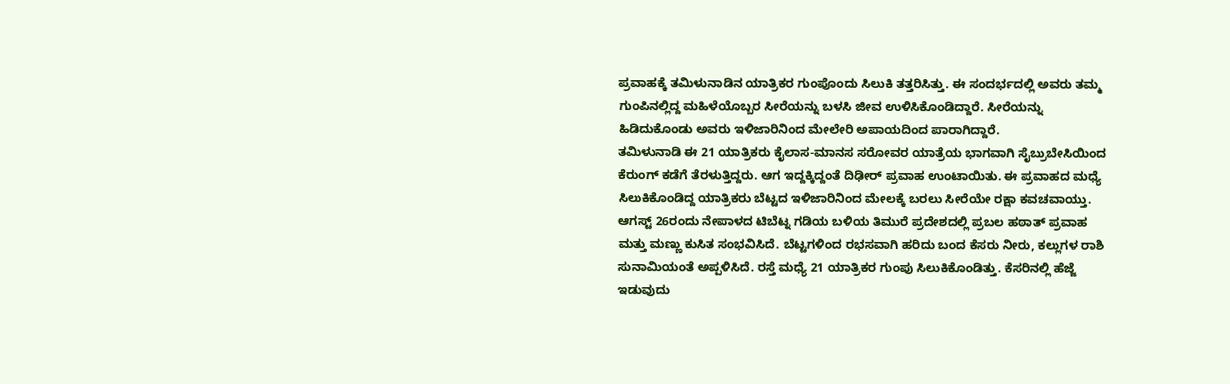ಪ್ರವಾಹಕ್ಕೆ ತಮಿಳುನಾಡಿನ ಯಾತ್ರಿಕರ ಗುಂಪೊಂದು ಸಿಲುಕಿ ತತ್ತರಿಸಿತ್ತು. ಈ ಸಂದರ್ಭದಲ್ಲಿ ಅವರು ತಮ್ಮ ಗುಂಪಿನಲ್ಲಿದ್ದ ಮಹಿಳೆಯೊಬ್ಬರ ಸೀರೆಯನ್ನು ಬಳಸಿ ಜೀವ ಉಳಿಸಿಕೊಂಡಿದ್ದಾರೆ. ಸೀರೆಯನ್ನು ಹಿಡಿದುಕೊಂಡು ಅವರು ಇಳಿಜಾರಿನಿಂದ ಮೇಲೇರಿ ಅಪಾಯದಿಂದ ಪಾರಾಗಿದ್ದಾರೆ.
ತಮಿಳುನಾಡಿ ಈ 21 ಯಾತ್ರಿಕರು ಕೈಲಾಸ-ಮಾನಸ ಸರೋವರ ಯಾತ್ರೆಯ ಭಾಗವಾಗಿ ಸೈಬ್ರುಬೇಸಿಯಿಂದ ಕೆರುಂಗ್ ಕಡೆಗೆ ತೆರಳುತ್ತಿದ್ದರು. ಆಗ ಇದ್ದಕ್ಕಿದ್ದಂತೆ ದಿಢೀರ್ ಪ್ರವಾಹ ಉಂಟಾಯಿತು. ಈ ಪ್ರವಾಹದ ಮಧ್ಯೆ ಸಿಲುಕಿಕೊಂಡಿದ್ದ ಯಾತ್ರಿಕರು ಬೆಟ್ಟದ ಇಳಿಜಾರಿನಿಂದ ಮೇಲಕ್ಕೆ ಬರಲು ಸೀರೆಯೇ ರಕ್ಷಾ ಕವಚವಾಯ್ತು.
ಆಗಸ್ಟ್ 26ರಂದು ನೇಪಾಳದ ಟಿಬೆಟ್ನ ಗಡಿಯ ಬಳಿಯ ತಿಮುರೆ ಪ್ರದೇಶದಲ್ಲಿ ಪ್ರಬಲ ಹಠಾತ್ ಪ್ರವಾಹ ಮತ್ತು ಮಣ್ಣು ಕುಸಿತ ಸಂಭವಿಸಿದೆ. ಬೆಟ್ಟಗಳಿಂದ ರಭಸವಾಗಿ ಹರಿದು ಬಂದ ಕೆಸರು ನೀರು, ಕಲ್ಲುಗಳ ರಾಶಿ ಸುನಾಮಿಯಂತೆ ಅಪ್ಪಳಿಸಿದೆ. ರಸ್ತೆ ಮಧ್ಯೆ 21 ಯಾತ್ರಿಕರ ಗುಂಪು ಸಿಲುಕಿಕೊಂಡಿತ್ತು. ಕೆಸರಿನಲ್ಲಿ ಹೆಜ್ಜೆ ಇಡುವುದು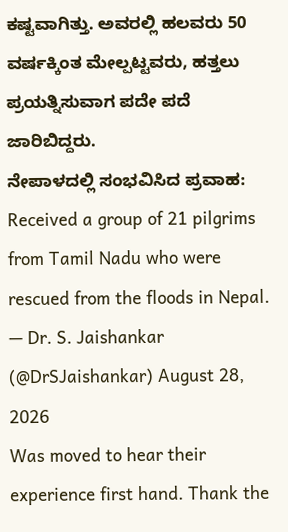ಕಷ್ಟವಾಗಿತ್ತು. ಅವರಲ್ಲಿ ಹಲವರು 50 ವರ್ಷಕ್ಕಿಂತ ಮೇಲ್ಪಟ್ಟವರು, ಹತ್ತಲು ಪ್ರಯತ್ನಿಸುವಾಗ ಪದೇ ಪದೆ ಜಾರಿಬಿದ್ದರು.
ನೇಪಾಳದಲ್ಲಿ ಸಂಭವಿಸಿದ ಪ್ರವಾಹ:
Received a group of 21 pilgrims from Tamil Nadu who were rescued from the floods in Nepal.
— Dr. S. Jaishankar (@DrSJaishankar) August 28, 2026
Was moved to hear their experience first hand. Thank the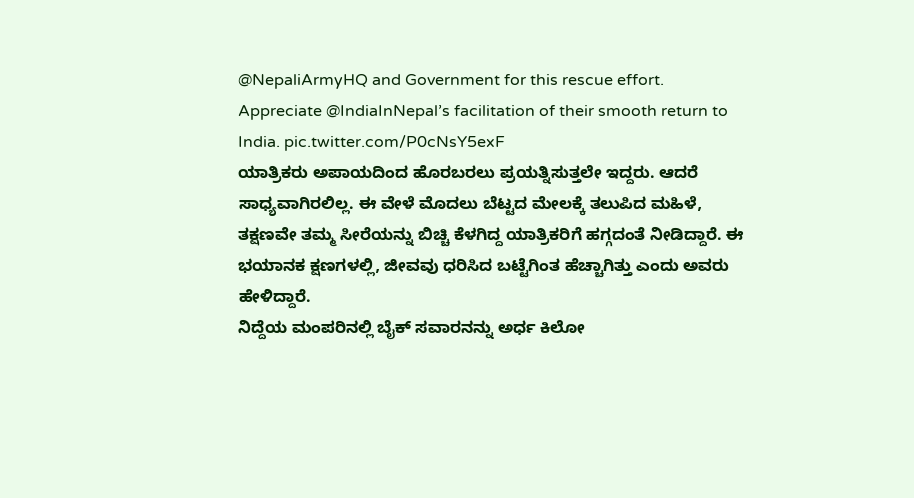@NepaliArmyHQ and Government for this rescue effort. Appreciate @IndiaInNepal’s facilitation of their smooth return to India. pic.twitter.com/P0cNsY5exF
ಯಾತ್ರಿಕರು ಅಪಾಯದಿಂದ ಹೊರಬರಲು ಪ್ರಯತ್ನಿಸುತ್ತಲೇ ಇದ್ದರು. ಆದರೆ ಸಾಧ್ಯವಾಗಿರಲಿಲ್ಲ. ಈ ವೇಳೆ ಮೊದಲು ಬೆಟ್ಟದ ಮೇಲಕ್ಕೆ ತಲುಪಿದ ಮಹಿಳೆ, ತಕ್ಷಣವೇ ತಮ್ಮ ಸೀರೆಯನ್ನು ಬಿಚ್ಚಿ ಕೆಳಗಿದ್ದ ಯಾತ್ರಿಕರಿಗೆ ಹಗ್ಗದಂತೆ ನೀಡಿದ್ದಾರೆ. ಈ ಭಯಾನಕ ಕ್ಷಣಗಳಲ್ಲಿ, ಜೀವವು ಧರಿಸಿದ ಬಟ್ಟೆಗಿಂತ ಹೆಚ್ಚಾಗಿತ್ತು ಎಂದು ಅವರು ಹೇಳಿದ್ದಾರೆ.
ನಿದ್ದೆಯ ಮಂಪರಿನಲ್ಲಿ ಬೈಕ್ ಸವಾರನನ್ನು ಅರ್ಧ ಕಿಲೋ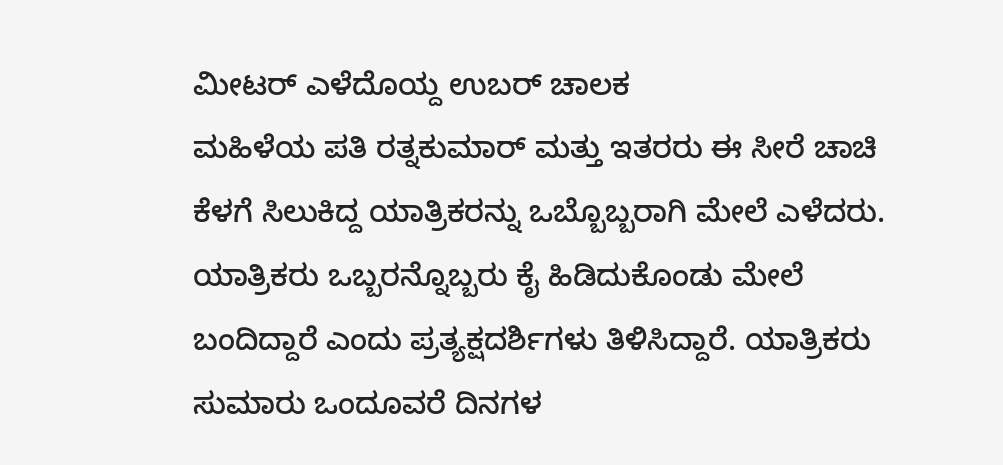ಮೀಟರ್ ಎಳೆದೊಯ್ದ ಉಬರ್ ಚಾಲಕ
ಮಹಿಳೆಯ ಪತಿ ರತ್ನಕುಮಾರ್ ಮತ್ತು ಇತರರು ಈ ಸೀರೆ ಚಾಚಿ ಕೆಳಗೆ ಸಿಲುಕಿದ್ದ ಯಾತ್ರಿಕರನ್ನು ಒಬ್ಬೊಬ್ಬರಾಗಿ ಮೇಲೆ ಎಳೆದರು. ಯಾತ್ರಿಕರು ಒಬ್ಬರನ್ನೊಬ್ಬರು ಕೈ ಹಿಡಿದುಕೊಂಡು ಮೇಲೆ ಬಂದಿದ್ದಾರೆ ಎಂದು ಪ್ರತ್ಯಕ್ಷದರ್ಶಿಗಳು ತಿಳಿಸಿದ್ದಾರೆ. ಯಾತ್ರಿಕರು ಸುಮಾರು ಒಂದೂವರೆ ದಿನಗಳ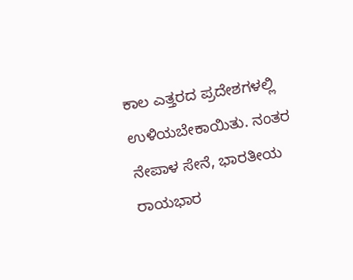ಕಾಲ ಎತ್ತರದ ಪ್ರದೇಶಗಳಲ್ಲಿ ಉಳಿಯಬೇಕಾಯಿತು. ನಂತರ ನೇಪಾಳ ಸೇನೆ, ಭಾರತೀಯ ರಾಯಭಾರ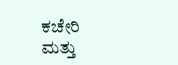ಕಚೇರಿ ಮತ್ತು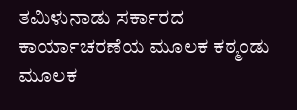ತಮಿಳುನಾಡು ಸರ್ಕಾರದ ಕಾರ್ಯಾಚರಣೆಯ ಮೂಲಕ ಕಠ್ಮಂಡು ಮೂಲಕ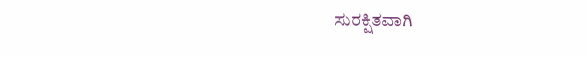ಸುರಕ್ಷಿತವಾಗಿ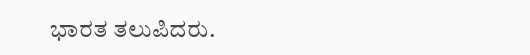ಭಾರತ ತಲುಪಿದರು.